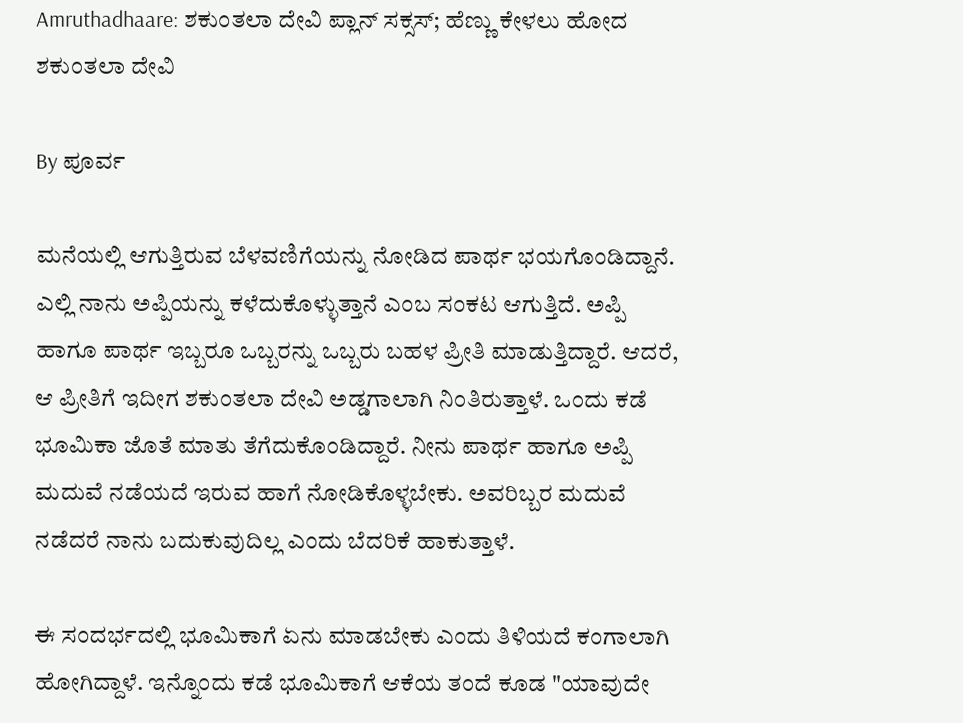Amruthadhaare: ಶಕುಂತಲಾ ದೇವಿ ಪ್ಲಾನ್ ಸಕ್ಸಸ್; ಹೆಣ್ಣು ಕೇಳಲು ಹೋದ ಶಕುಂತಲಾ ದೇವಿ

By ಪೂರ್ವ

ಮನೆಯಲ್ಲಿ ಆಗುತ್ತಿರುವ ಬೆಳವಣಿಗೆಯನ್ನು ನೋಡಿದ ಪಾರ್ಥ ಭಯಗೊಂಡಿದ್ದಾನೆ. ಎಲ್ಲಿ ನಾನು ಅಪ್ಪಿಯನ್ನು ಕಳೆದುಕೊಳ್ಳುತ್ತಾನೆ ಎಂಬ ಸಂಕಟ ಆಗುತ್ತಿದೆ. ಅಪ್ಪಿ ಹಾಗೂ ಪಾರ್ಥ ಇಬ್ಬರೂ ಒಬ್ಬರನ್ನು ಒಬ್ಬರು ಬಹಳ ಪ್ರೀತಿ ಮಾಡುತ್ತಿದ್ದಾರೆ. ಆದರೆ, ಆ ಪ್ರೀತಿಗೆ ಇದೀಗ ಶಕುಂತಲಾ ದೇವಿ ಅಡ್ಡಗಾಲಾಗಿ ನಿಂತಿರುತ್ತಾಳೆ. ಒಂದು ಕಡೆ ಭೂಮಿಕಾ ಜೊತೆ ಮಾತು ತೆಗೆದುಕೊಂಡಿದ್ದಾರೆ. ನೀನು ಪಾರ್ಥ ಹಾಗೂ ಅಪ್ಪಿ ಮದುವೆ ನಡೆಯದೆ ಇರುವ ಹಾಗೆ ನೋಡಿಕೊಳ್ಳಬೇಕು. ಅವರಿಬ್ಬರ ಮದುವೆ ನಡೆದರೆ ನಾನು ಬದುಕುವುದಿಲ್ಲ ಎಂದು ಬೆದರಿಕೆ ಹಾಕುತ್ತಾಳೆ.

ಈ ಸಂದರ್ಭದಲ್ಲಿ ಭೂಮಿಕಾಗೆ ಏನು ಮಾಡಬೇಕು ಎಂದು ತಿಳಿಯದೆ ಕಂಗಾಲಾಗಿ ಹೋಗಿದ್ದಾಳೆ. ಇನ್ನೊಂದು ಕಡೆ ಭೂಮಿಕಾಗೆ ಆಕೆಯ ತಂದೆ ಕೂಡ "ಯಾವುದೇ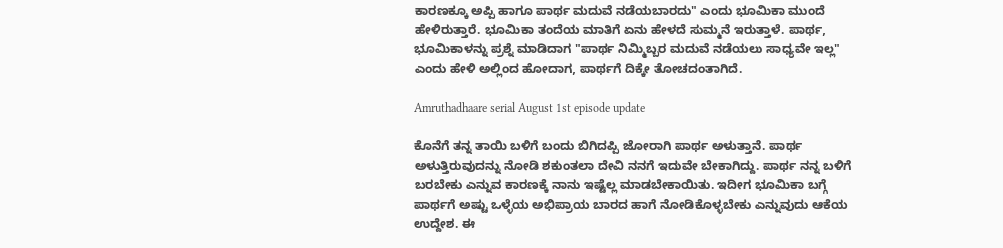ಕಾರಣಕ್ಕೂ ಅಪ್ಪಿ ಹಾಗೂ ಪಾರ್ಥ ಮದುವೆ ನಡೆಯಬಾರದು" ಎಂದು ಭೂಮಿಕಾ ಮುಂದೆ ಹೇಳಿರುತ್ತಾರೆ. ಭೂಮಿಕಾ ತಂದೆಯ ಮಾತಿಗೆ ಏನು ಹೇಳದೆ ಸುಮ್ಮನೆ ಇರುತ್ತಾಳೆ. ಪಾರ್ಥ, ಭೂಮಿಕಾಳನ್ನು ಪ್ರಶ್ನೆ ಮಾಡಿದಾಗ "ಪಾರ್ಥ ನಿಮ್ಮಿಬ್ಬರ ಮದುವೆ ನಡೆಯಲು ಸಾಧ್ಯವೇ ಇಲ್ಲ" ಎಂದು ಹೇಳಿ ಅಲ್ಲಿಂದ ಹೋದಾಗ, ಪಾರ್ಥಗೆ ದಿಕ್ಕೇ ತೋಚದಂತಾಗಿದೆ.

Amruthadhaare serial August 1st episode update

ಕೊನೆಗೆ ತನ್ನ ತಾಯಿ ಬಳಿಗೆ ಬಂದು ಬಿಗಿದಪ್ಪಿ ಜೋರಾಗಿ ಪಾರ್ಥ ಅಳುತ್ತಾನೆ. ಪಾರ್ಥ ಅಳುತ್ತಿರುವುದನ್ನು ನೋಡಿ ಶಕುಂತಲಾ ದೇವಿ ನನಗೆ ಇದುವೇ ಬೇಕಾಗಿದ್ದು. ಪಾರ್ಥ ನನ್ನ ಬಳಿಗೆ ಬರಬೇಕು ಎನ್ನುವ ಕಾರಣಕ್ಕೆ ನಾನು ಇಷ್ಟೆಲ್ಲ ಮಾಡಬೇಕಾಯಿತು. ಇದೀಗ ಭೂಮಿಕಾ ಬಗ್ಗೆ ಪಾರ್ಥಗೆ ಅಷ್ಟು ಒಳ್ಳೆಯ ಅಭಿಪ್ರಾಯ ಬಾರದ ಹಾಗೆ ನೋಡಿಕೊಳ್ಳಬೇಕು ಎನ್ನುವುದು ಆಕೆಯ ಉದ್ದೇಶ. ಈ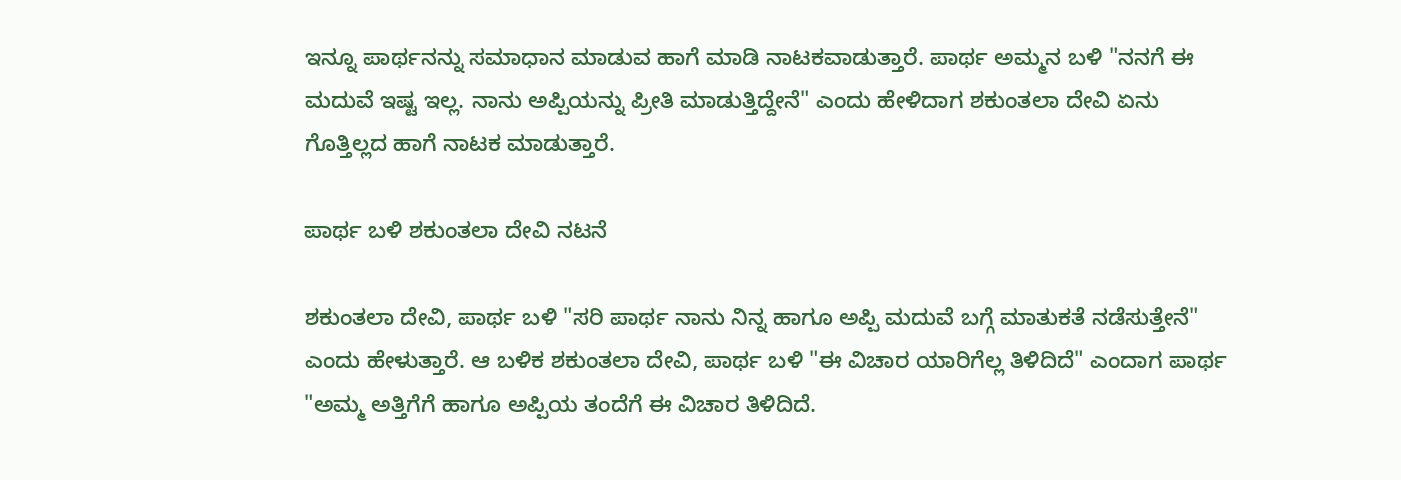ಇನ್ನೂ ಪಾರ್ಥನನ್ನು ಸಮಾಧಾನ ಮಾಡುವ ಹಾಗೆ ಮಾಡಿ ನಾಟಕವಾಡುತ್ತಾರೆ. ಪಾರ್ಥ ಅಮ್ಮನ ಬಳಿ "ನನಗೆ ಈ ಮದುವೆ ಇಷ್ಟ ಇಲ್ಲ. ನಾನು ಅಪ್ಪಿಯನ್ನು ಪ್ರೀತಿ ಮಾಡುತ್ತಿದ್ದೇನೆ" ಎಂದು ಹೇಳಿದಾಗ ಶಕುಂತಲಾ ದೇವಿ ಏನು ಗೊತ್ತಿಲ್ಲದ ಹಾಗೆ ನಾಟಕ ಮಾಡುತ್ತಾರೆ.

ಪಾರ್ಥ ಬಳಿ ಶಕುಂತಲಾ ದೇವಿ ನಟನೆ

ಶಕುಂತಲಾ ದೇವಿ, ಪಾರ್ಥ ಬಳಿ "ಸರಿ ಪಾರ್ಥ ನಾನು ನಿನ್ನ ಹಾಗೂ ಅಪ್ಪಿ ಮದುವೆ ಬಗ್ಗೆ ಮಾತುಕತೆ ನಡೆಸುತ್ತೇನೆ" ಎಂದು ಹೇಳುತ್ತಾರೆ. ಆ ಬಳಿಕ ಶಕುಂತಲಾ ದೇವಿ, ಪಾರ್ಥ ಬಳಿ "ಈ ವಿಚಾರ ಯಾರಿಗೆಲ್ಲ ತಿಳಿದಿದೆ" ಎಂದಾಗ ಪಾರ್ಥ "ಅಮ್ಮ ಅತ್ತಿಗೆಗೆ ಹಾಗೂ ಅಪ್ಪಿಯ ತಂದೆಗೆ ಈ ವಿಚಾರ ತಿಳಿದಿದೆ.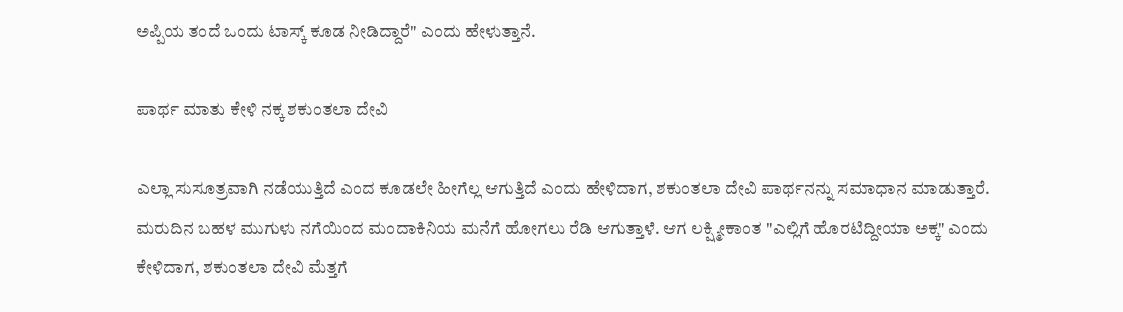ಅಪ್ಪಿಯ ತಂದೆ ಒಂದು ಟಾಸ್ಕ್ ಕೂಡ ನೀಡಿದ್ದಾರೆ" ಎಂದು ಹೇಳುತ್ತಾನೆ.

ಪಾರ್ಥ ಮಾತು ಕೇಳಿ ನಕ್ಕ ಶಕುಂತಲಾ ದೇವಿ

ಎಲ್ಲಾ ಸುಸೂತ್ರವಾಗಿ ನಡೆಯುತ್ತಿದೆ ಎಂದ ಕೂಡಲೇ ಹೀಗೆಲ್ಲ ಆಗುತ್ತಿದೆ ಎಂದು ಹೇಳಿದಾಗ, ಶಕುಂತಲಾ ದೇವಿ ಪಾರ್ಥನನ್ನು ಸಮಾಧಾನ ಮಾಡುತ್ತಾರೆ. ಮರುದಿನ ಬಹಳ ಮುಗುಳು ನಗೆಯಿಂದ ಮಂದಾಕಿನಿಯ ಮನೆಗೆ ಹೋಗಲು ರೆಡಿ ಆಗುತ್ತಾಳೆ. ಆಗ ಲಕ್ಷ್ಮೀಕಾಂತ "ಎಲ್ಲಿಗೆ ಹೊರಟಿದ್ದೀಯಾ ಅಕ್ಕ" ಎಂದು ಕೇಳಿದಾಗ, ಶಕುಂತಲಾ ದೇವಿ ಮೆತ್ತಗೆ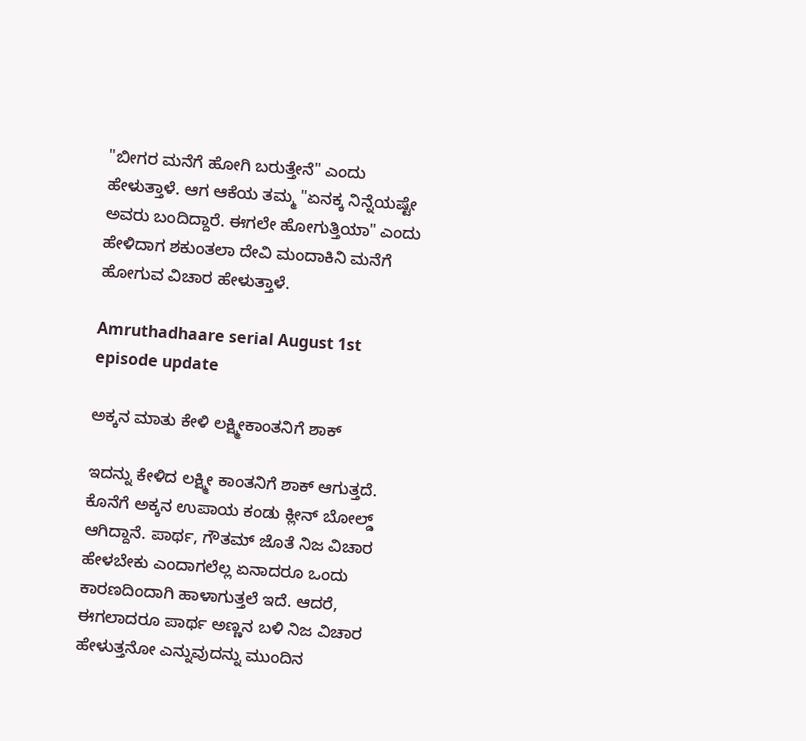"ಬೀಗರ ಮನೆಗೆ ಹೋಗಿ ಬರುತ್ತೇನೆ" ಎಂದು ಹೇಳುತ್ತಾಳೆ. ಆಗ ಆಕೆಯ ತಮ್ಮ "ಏನಕ್ಕ ನಿನ್ನೆಯಷ್ಟೇ ಅವರು ಬಂದಿದ್ದಾರೆ. ಈಗಲೇ ಹೋಗುತ್ತಿಯಾ" ಎಂದು ಹೇಳಿದಾಗ ಶಕುಂತಲಾ ದೇವಿ ಮಂದಾಕಿನಿ ಮನೆಗೆ ಹೋಗುವ ವಿಚಾರ ಹೇಳುತ್ತಾಳೆ.

Amruthadhaare serial August 1st episode update

ಅಕ್ಕನ ಮಾತು ಕೇಳಿ ಲಕ್ಷ್ಮೀಕಾಂತನಿಗೆ ಶಾಕ್

ಇದನ್ನು ಕೇಳಿದ ಲಕ್ಷ್ಮೀ ಕಾಂತನಿಗೆ ಶಾಕ್ ಆಗುತ್ತದೆ. ಕೊನೆಗೆ ಅಕ್ಕನ ಉಪಾಯ ಕಂಡು ಕ್ಲೀನ್ ಬೋಲ್ಡ್ ಆಗಿದ್ದಾನೆ. ಪಾರ್ಥ, ಗೌತಮ್ ಜೊತೆ ನಿಜ ವಿಚಾರ ಹೇಳಬೇಕು ಎಂದಾಗಲೆಲ್ಲ ಏನಾದರೂ ಒಂದು ಕಾರಣದಿಂದಾಗಿ ಹಾಳಾಗುತ್ತಲೆ ಇದೆ. ಆದರೆ, ಈಗಲಾದರೂ ಪಾರ್ಥ ಅಣ್ಣನ ಬಳಿ ನಿಜ ವಿಚಾರ ಹೇಳುತ್ತನೋ ಎನ್ನುವುದನ್ನು ಮುಂದಿನ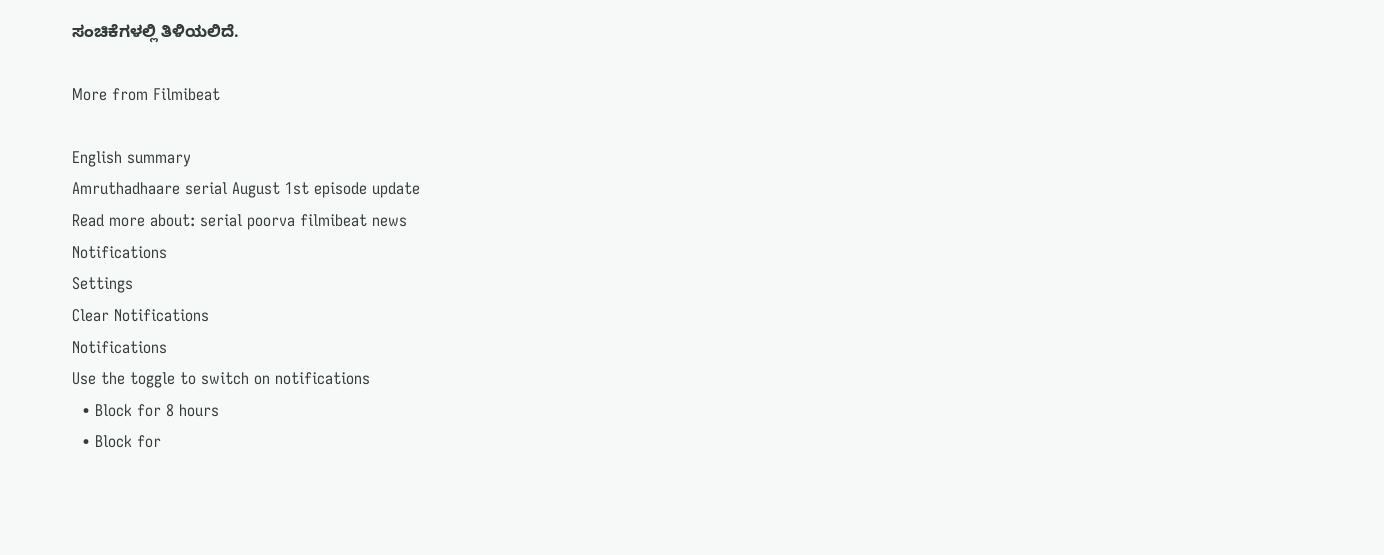ಸಂಚಿಕೆಗಳಲ್ಲಿ ತಿಳಿಯಲಿದೆ.

More from Filmibeat

English summary
Amruthadhaare serial August 1st episode update
Read more about: serial poorva filmibeat news
Notifications
Settings
Clear Notifications
Notifications
Use the toggle to switch on notifications
  • Block for 8 hours
  • Block for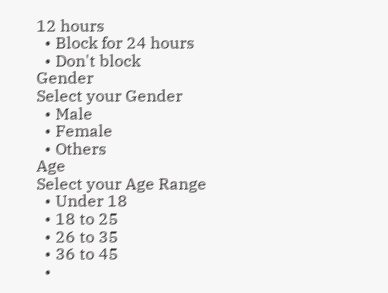12 hours
  • Block for 24 hours
  • Don't block
Gender
Select your Gender
  • Male
  • Female
  • Others
Age
Select your Age Range
  • Under 18
  • 18 to 25
  • 26 to 35
  • 36 to 45
  •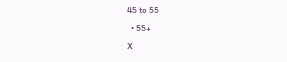45 to 55
  • 55+
X